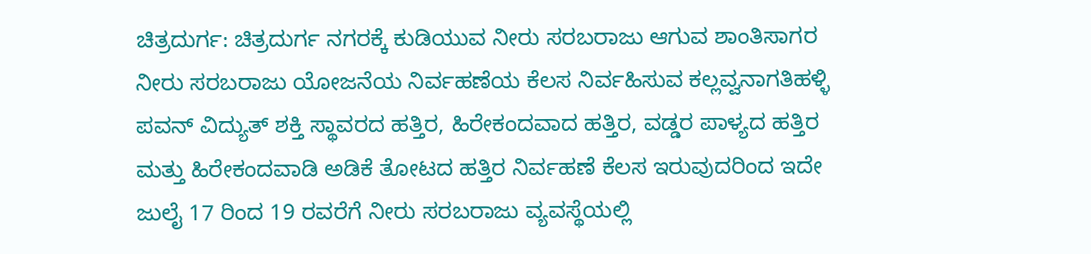ಚಿತ್ರದುರ್ಗ: ಚಿತ್ರದುರ್ಗ ನಗರಕ್ಕೆ ಕುಡಿಯುವ ನೀರು ಸರಬರಾಜು ಆಗುವ ಶಾಂತಿಸಾಗರ ನೀರು ಸರಬರಾಜು ಯೋಜನೆಯ ನಿರ್ವಹಣೆಯ ಕೆಲಸ ನಿರ್ವಹಿಸುವ ಕಲ್ಲವ್ವನಾಗತಿಹಳ್ಳಿ ಪವನ್ ವಿದ್ಯುತ್ ಶಕ್ತಿ ಸ್ಥಾವರದ ಹತ್ತಿರ, ಹಿರೇಕಂದವಾದ ಹತ್ತಿರ, ವಡ್ಡರ ಪಾಳ್ಯದ ಹತ್ತಿರ ಮತ್ತು ಹಿರೇಕಂದವಾಡಿ ಅಡಿಕೆ ತೋಟದ ಹತ್ತಿರ ನಿರ್ವಹಣೆ ಕೆಲಸ ಇರುವುದರಿಂದ ಇದೇ ಜುಲೈ 17 ರಿಂದ 19 ರವರೆಗೆ ನೀರು ಸರಬರಾಜು ವ್ಯವಸ್ಥೆಯಲ್ಲಿ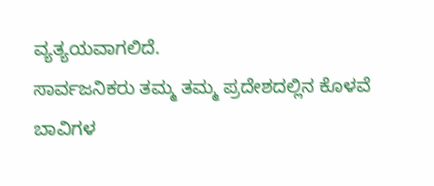ವ್ಯತ್ಯಯವಾಗಲಿದೆ.
ಸಾರ್ವಜನಿಕರು ತಮ್ಮ ತಮ್ಮ ಪ್ರದೇಶದಲ್ಲಿನ ಕೊಳವೆ ಬಾವಿಗಳ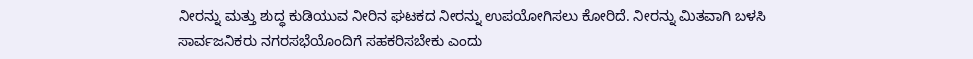ನೀರನ್ನು ಮತ್ತು ಶುದ್ಧ ಕುಡಿಯುವ ನೀರಿನ ಘಟಕದ ನೀರನ್ನು ಉಪಯೋಗಿಸಲು ಕೋರಿದೆ. ನೀರನ್ನು ಮಿತವಾಗಿ ಬಳಸಿ ಸಾರ್ವಜನಿಕರು ನಗರಸಭೆಯೊಂದಿಗೆ ಸಹಕರಿಸಬೇಕು ಎಂದು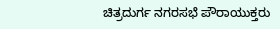ಚಿತ್ರದುರ್ಗ ನಗರಸಭೆ ಪೌರಾಯುಕ್ತರು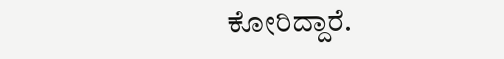ಕೋರಿದ್ದಾರೆ.